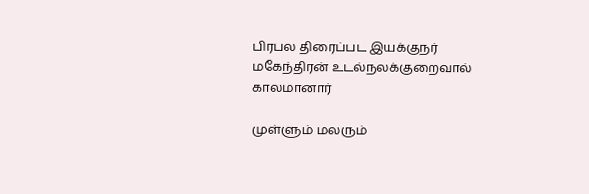பிரபல திரைப்பட இயக்குநர் மகேந்திரன் உடல்நலக்குறைவால் காலமானார்

முள்ளும் மலரும்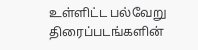உள்ளிட்ட பல்வேறு திரைப்படங்களின்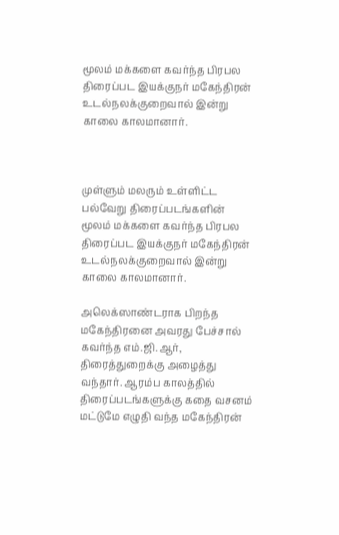மூலம் மக்களை கவர்ந்த பிரபல திரைப்பட இயக்குநர் மகேந்திரன் உடல்நலக்குறைவால் இன்று காலை காலமானார்.



முள்ளும் மலரும் உள்ளிட்ட பல்வேறு திரைப்படங்களின் மூலம் மக்களை கவர்ந்த பிரபல திரைப்பட இயக்குநர் மகேந்திரன் உடல்நலக்குறைவால் இன்று காலை காலமானார்.

அலெக்ஸாண்டராக பிறந்த மகேந்திரனை அவரது பேச்சால் கவர்ந்த எம்.ஜி.ஆர், திரைத்துறைக்கு அழைத்து வந்தார். ஆரம்ப காலத்தில் திரைப்படங்களுக்கு கதை வசனம் மட்டுமே எழுதி வந்த மகேந்திரன்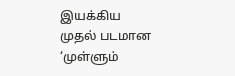இயக்கிய முதல் படமான ‘முள்ளும்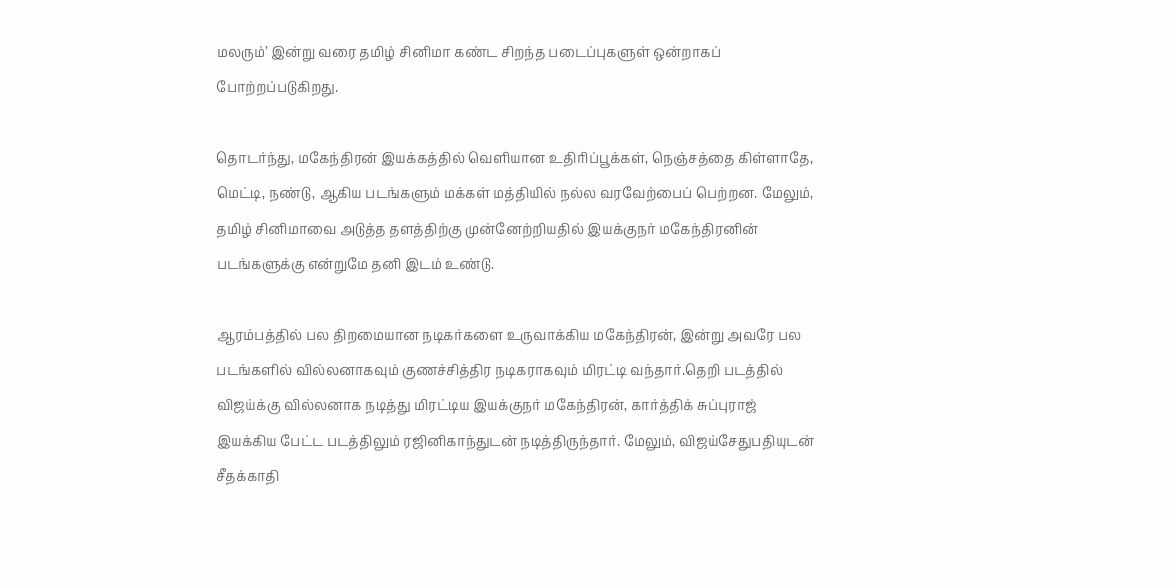மலரும்’ இன்று வரை தமிழ் சினிமா கண்ட சிறந்த படைப்புகளுள் ஒன்றாகப் போற்றப்படுகிறது.

தொடர்ந்து, மகேந்திரன் இயக்கத்தில் வெளியான உதிரிப்பூக்கள், நெஞ்சத்தை கிள்ளாதே, மெட்டி, நண்டு, ஆகிய படங்களும் மக்கள் மத்தியில் நல்ல வரவேற்பைப் பெற்றன. மேலும், தமிழ் சினிமாவை அடுத்த தளத்திற்கு முன்னேற்றியதில் இயக்குநர் மகேந்திரனின் படங்களுக்கு என்றுமே தனி இடம் உண்டு.

ஆரம்பத்தில் பல திறமையான நடிகர்களை உருவாக்கிய மகேந்திரன், இன்று அவரே பல படங்களில் வில்லனாகவும் குணச்சித்திர நடிகராகவும் மிரட்டி வந்தார்.தெறி படத்தில் விஜய்க்கு வில்லனாக நடித்து மிரட்டிய இயக்குநர் மகேந்திரன், கார்த்திக் சுப்புராஜ் இயக்கிய பேட்ட படத்திலும் ரஜினிகாந்துடன் நடித்திருந்தார். மேலும், விஜய்சேதுபதியுடன் சீதக்காதி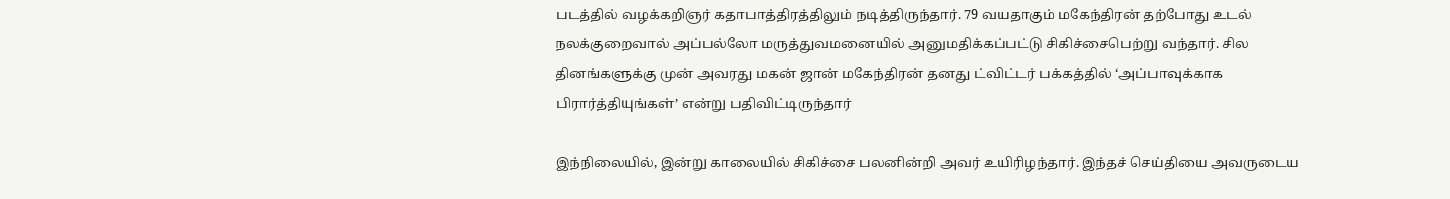படத்தில் வழக்கறிஞர் கதாபாத்திரத்திலும் நடித்திருந்தார். 79 வயதாகும் மகேந்திரன் தற்போது உடல் நலக்குறைவால் அப்பல்லோ மருத்துவமனையில் அனுமதிக்கப்பட்டு சிகிச்சைபெற்று வந்தார். சில தினங்களுக்கு முன் அவரது மகன் ஜான் மகேந்திரன் தனது ட்விட்டர் பக்கத்தில் ‘அப்பாவுக்காக பிரார்த்தியுங்கள்’ என்று பதிவிட்டிருந்தார்

இந்நிலையில், இன்று காலையில் சிகிச்சை பலனின்றி அவர் உயிரிழந்தார். இந்தச் செய்தியை அவருடைய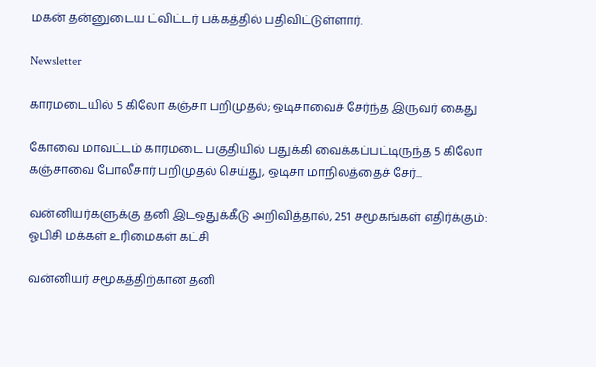மகன் தன்னுடைய ட்விட்டர் பக்கத்தில் பதிவிட்டுள்ளார்.

Newsletter

காரமடையில் 5 கிலோ கஞ்சா பறிமுதல்; ஒடிசாவைச் சேர்ந்த இருவர் கைது

கோவை மாவட்டம் காரமடை பகுதியில் பதுக்கி வைக்கப்பட்டிருந்த 5 கிலோ கஞ்சாவை போலீசார் பறிமுதல் செய்து, ஒடிசா மாநிலத்தைச் சேர்...

வன்னியர்களுக்கு தனி இடஒதுக்கீடு அறிவித்தால், 251 சமூகங்கள் எதிர்க்கும்: ஓபிசி மக்கள் உரிமைகள் கட்சி

வன்னியர் சமூகத்திற்கான தனி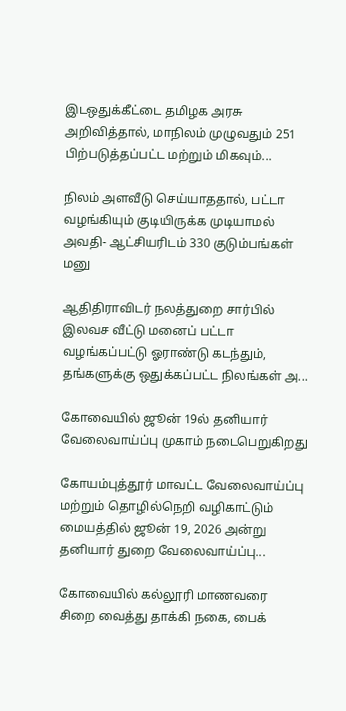இடஒதுக்கீட்டை தமிழக அரசு அறிவித்தால், மாநிலம் முழுவதும் 251 பிற்படுத்தப்பட்ட மற்றும் மிகவும்...

நிலம் அளவீடு செய்யாததால், பட்டா வழங்கியும் குடியிருக்க முடியாமல் அவதி- ஆட்சியரிடம் 330 குடும்பங்கள் மனு

ஆதிதிராவிடர் நலத்துறை சார்பில் இலவச வீட்டு மனைப் பட்டா வழங்கப்பட்டு ஓராண்டு கடந்தும், தங்களுக்கு ஒதுக்கப்பட்ட நிலங்கள் அ...

கோவையில் ஜூன் 19ல் தனியார் வேலைவாய்ப்பு முகாம் நடைபெறுகிறது

கோயம்புத்தூர் மாவட்ட வேலைவாய்ப்பு மற்றும் தொழில்நெறி வழிகாட்டும் மையத்தில் ஜூன் 19, 2026 அன்று தனியார் துறை வேலைவாய்ப்பு...

கோவையில் கல்லூரி மாணவரை சிறை வைத்து தாக்கி நகை, பைக்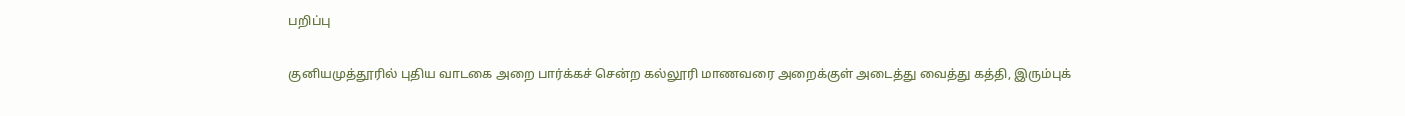பறிப்பு

குனியமுத்தூரில் புதிய வாடகை அறை பார்க்கச் சென்ற கல்லூரி மாணவரை அறைக்குள் அடைத்து வைத்து கத்தி, இரும்புக்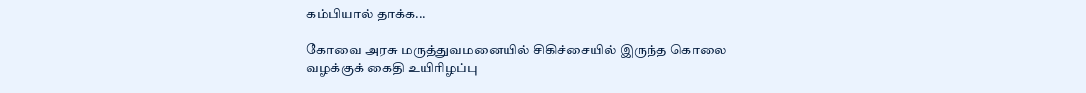கம்பியால் தாக்க...

கோவை அரசு மருத்துவமனையில் சிகிச்சையில் இருந்த கொலை வழக்குக் கைதி உயிரிழப்பு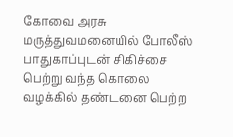கோவை அரசு மருத்துவமனையில் போலீஸ் பாதுகாப்புடன் சிகிச்சை பெற்று வந்த கொலை வழக்கில் தண்டனை பெற்ற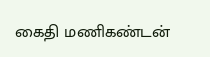கைதி மணிகண்டன்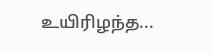உயிரிழந்த...